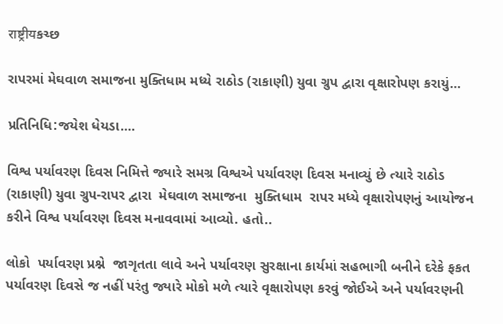राष्ट्रीयકચ્છ

રાપરમાં મેઘવાળ સમાજના મુક્તિધામ મધ્યે રાઠોડ (રાકાણી) યુવા ગ્રુપ દ્વારા વૃક્ષારોપણ કરાયું…

પ્રતિનિધિ:જયેશ ધેયડા….

વિશ્વ પર્યાવરણ દિવસ નિમિત્તે જ્યારે સમગ્ર વિશ્વએ પર્યાવરણ દિવસ મનાવ્યું છે ત્યારે રાઠોડ (રાકાણી) યુવા ગ્રુપ-રાપર દ્વારા  મેઘવાળ સમાજના  મુક્તિધામ  રાપર મધ્યે વૃક્ષારોપણનું આયોજન કરીને વિશ્વ પર્યાવરણ દિવસ મનાવવામાં આવ્યો. હતો..

લોકો  પર્યાવરણ પ્રશ્ને  જાગૃતતા લાવે અને પર્યાવરણ સુરક્ષાના કાર્યમાં સહભાગી બનીને દરેકે ફકત પર્યાવરણ દિવસે જ નહીં પરંતુ જ્યારે મોકો મળે ત્યારે વૃક્ષારોપણ કરવું જોઈએ અને પર્યાવરણની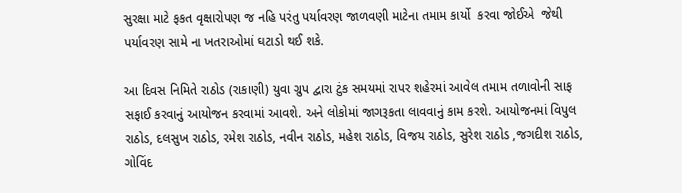સુરક્ષા માટે ફકત વૃક્ષારોપણ જ નહિ પરંતુ પર્યાવરણ જાળવણી માટેના તમામ કાર્યો  કરવા જોઈએ  જેથી પર્યાવરણ સામે ના ખતરાઓમાં ઘટાડો થઈ શકે.

આ દિવસ નિમિતે રાઠોડ (રાકાણી) યુવા ગ્રુપ દ્વારા ટુંક સમયમાં રાપર શહેરમાં આવેલ તમામ તળાવોની સાફ સફાઈ કરવાનું આયોજન કરવામાં આવશે. અને લોકોમાં જાગરૂકતા લાવવાનું કામ કરશે. આયોજનમાં વિપુલ રાઠોડ, દલસુખ રાઠોડ, રમેશ રાઠોડ, નવીન રાઠોડ, મહેશ રાઠોડ, વિજય રાઠોડ, સુરેશ રાઠોડ ,જગદીશ રાઠોડ, ગોવિંદ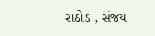રાઠોડ , સંજય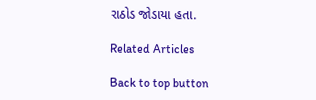રાઠોડ જોડાયા હતા.

Related Articles

Back to top button